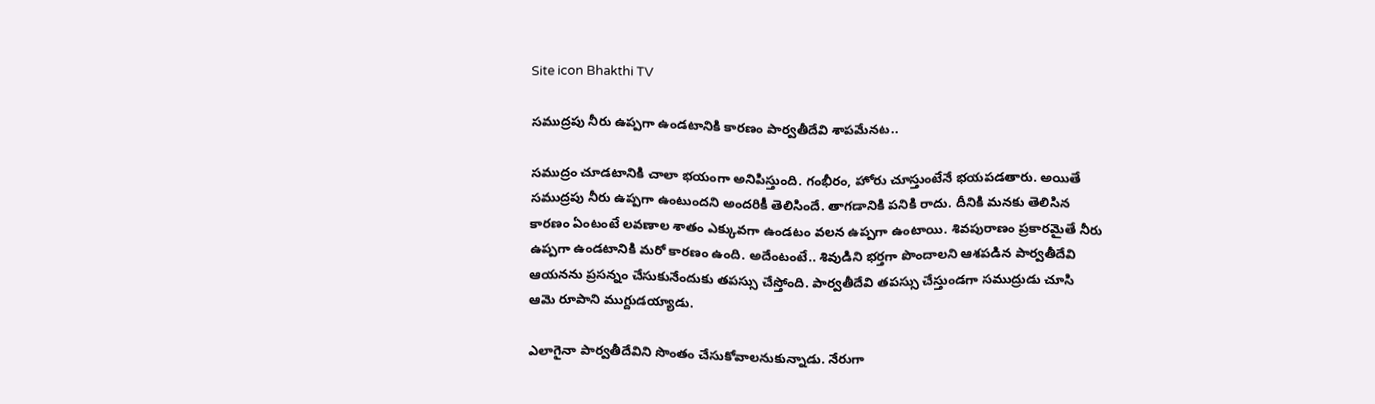Site icon Bhakthi TV

సముద్రపు నీరు ఉప్పగా ఉండటానికి కారణం పార్వతీదేవి శాపమేనట..

సముద్రం చూడటానికి చాలా భయంగా అనిపిస్తుంది. గంభీరం, హోరు చూస్తుంటేనే భయపడతారు. అయితే సముద్రపు నీరు ఉప్పగా ఉంటుందని అందరికీ తెలిసిందే. తాగడానికి పనికి రాదు. దీనికి మనకు తెలిసిన కారణం ఏంటంటే లవణాల శాతం ఎక్కువగా ఉండటం వలన ఉప్పగా ఉంటాయి. శివపురాణం ప్రకారమైతే నీరు ఉప్పగా ఉండటానికి మరో కారణం ఉంది. అదేంటంటే.. శివుడిని భర్తగా పొందాలని ఆశపడిన పార్వతీదేవి ఆయనను ప్రసన్నం చేసుకునేందుకు తపస్సు చేస్తోంది. పార్వతీదేవి తపస్సు చేస్తుండగా సముద్రుడు చూసి ఆమె రూపాని ముగ్దుడయ్యాడు.

ఎలాగైనా పార్వతీదేవిని సొంతం చేసుకోవాలనుకున్నాడు. నేరుగా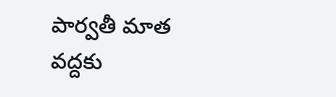పార్వతీ మాత వద్దకు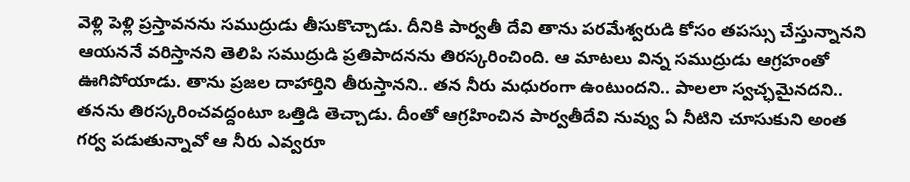వెళ్లి పెళ్లి ప్రస్తావనను సముద్రుడు తీసుకొచ్చాడు. దీనికి పార్వతీ దేవి తాను పరమేశ్వరుడి కోసం తపస్సు చేస్తున్నానని ఆయననే వరిస్తానని తెలిపి సముద్రుడి ప్రతిపాదనను తిరస్కరించింది. ఆ మాటలు విన్న సముద్రుడు ఆగ్రహంతో ఊగిపోయాడు. తాను ప్రజల దాహార్తిని తీరుస్తానని.. తన నీరు మధురంగా ఉంటుందని.. పాలలా స్వచ్ఛమైనదని.. తనను తిరస్కరించవద్దంటూ ఒత్తిడి తెచ్చాడు. దీంతో ఆగ్రహించిన పార్వతీదేవి నువ్వు ఏ నీటిని చూసుకుని అంత గర్వ పడుతున్నావో ఆ నీరు ఎవ్వరూ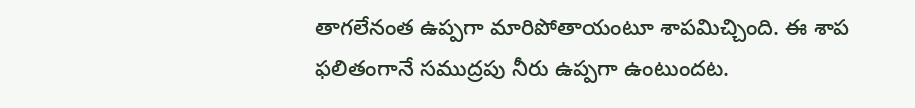తాగలేనంత ఉప్పగా మారిపోతాయంటూ శాపమిచ్చింది. ఈ శాప ఫలితంగానే సముద్రపు నీరు ఉప్పగా ఉంటుందట.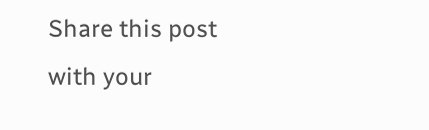Share this post with your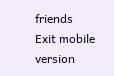friends
Exit mobile version